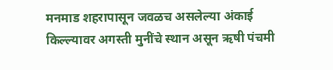मनमाड शहरापासून जवळच असलेल्या अंकाई किल्ल्यावर अगस्ती मुनींचे स्थान असून ऋषी पंचमी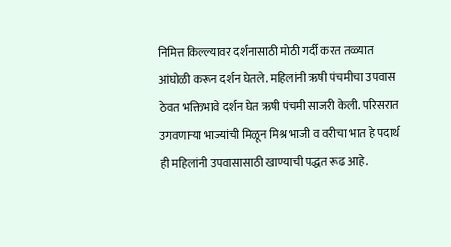निमित्त किल्ल्यावर दर्शनासाठी मोठी गर्दी करत तळ्यात आंघोळी करून दर्शन घेतले. महिलांनी ऋषी पंचमीचा उपवास ठेवत भक्तिभावे दर्शन घेत ऋषी पंचमी साजरी केली. परिसरात उगवणाऱ्या भाज्यांची मिळून मिश्र भाजी व वरीचा भात हे पदार्थ ही महिलांनी उपवासासाठी खाण्याची पद्धत रूढ आहे.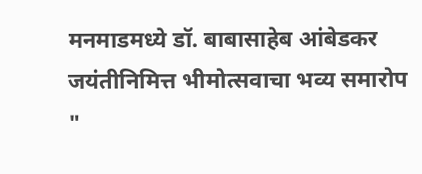मनमाडमध्ये डॉ. बाबासाहेब आंबेडकर जयंतीनिमित्त भीमोत्सवाचा भव्य समारोप
"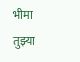भीमा तुझ्या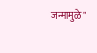जन्मामुळे"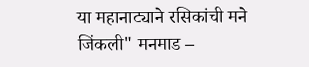या महानाट्याने रसिकांची मने जिंकली" मनमाड –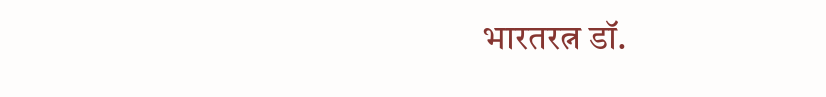भारतरत्न डॉ.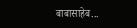बाबासाहेब...